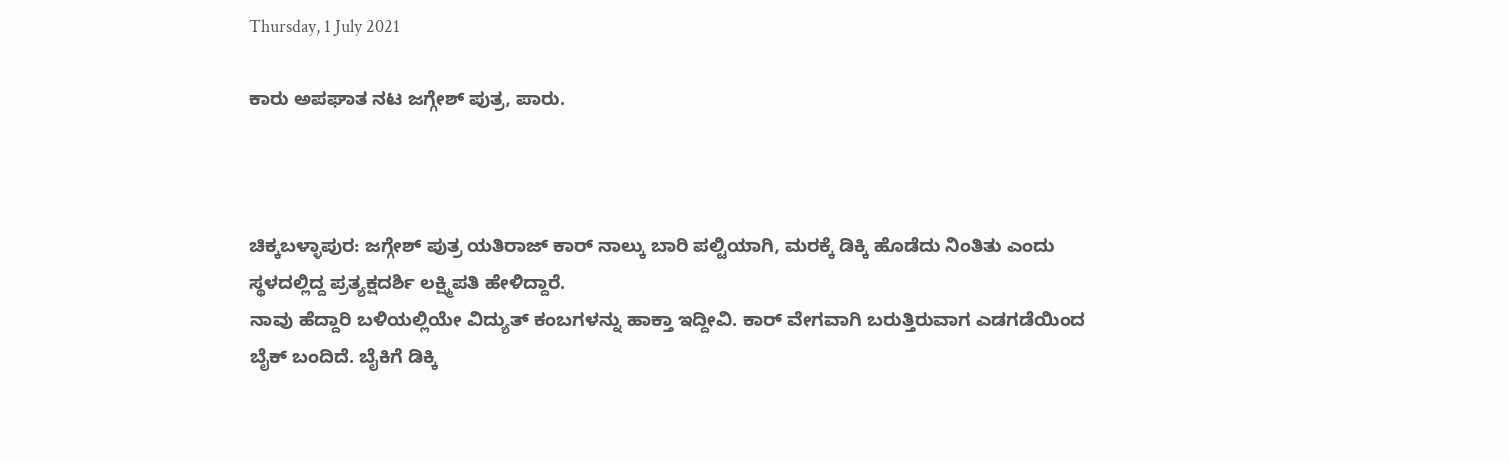Thursday, 1 July 2021

ಕಾರು ಅಪಘಾತ ನಟ ಜಗ್ಗೇಶ್ ಪುತ್ರ, ಪಾರು.



ಚಿಕ್ಕಬಳ್ಳಾಪುರ: ಜಗ್ಗೇಶ್ ಪುತ್ರ ಯತಿರಾಜ್ ಕಾರ್ ನಾಲ್ಕು ಬಾರಿ ಪಲ್ಟಿಯಾಗಿ, ಮರಕ್ಕೆ ಡಿಕ್ಕಿ ಹೊಡೆದು ನಿಂತಿತು ಎಂದು ಸ್ಥಳದಲ್ಲಿದ್ದ ಪ್ರತ್ಯಕ್ಷದರ್ಶಿ ಲಕ್ಷ್ಮಿಪತಿ ಹೇಳಿದ್ದಾರೆ.
ನಾವು ಹೆದ್ದಾರಿ ಬಳಿಯಲ್ಲಿಯೇ ವಿದ್ಯುತ್ ಕಂಬಗಳನ್ನು ಹಾಕ್ತಾ ಇದ್ದೀವಿ. ಕಾರ್ ವೇಗವಾಗಿ ಬರುತ್ತಿರುವಾಗ ಎಡಗಡೆಯಿಂದ ಬೈಕ್ ಬಂದಿದೆ. ಬೈಕಿಗೆ ಡಿಕ್ಕಿ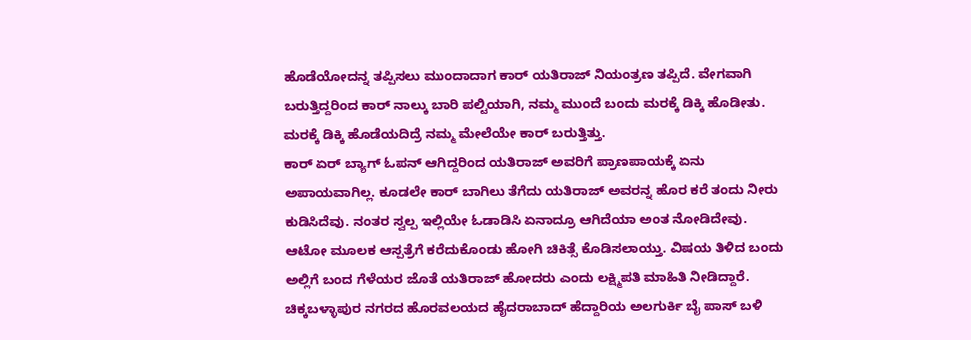ಹೊಡೆಯೋದನ್ನ ತಪ್ಪಿಸಲು ಮುಂದಾದಾಗ ಕಾರ್ ಯತಿರಾಜ್ ನಿಯಂತ್ರಣ ತಪ್ಪಿದೆ. ವೇಗವಾಗಿ ಬರುತ್ತಿದ್ದರಿಂದ ಕಾರ್ ನಾಲ್ಕು ಬಾರಿ ಪಲ್ಟಿಯಾಗಿ, ನಮ್ಮ ಮುಂದೆ ಬಂದು ಮರಕ್ಕೆ ಡಿಕ್ಕಿ ಹೊಡೀತು. ಮರಕ್ಕೆ ಡಿಕ್ಕಿ ಹೊಡೆಯದಿದ್ರೆ ನಮ್ಮ ಮೇಲೆಯೇ ಕಾರ್ ಬರುತ್ತಿತ್ತು.
ಕಾರ್ ಏರ್ ಬ್ಯಾಗ್ ಓಪನ್ ಆಗಿದ್ದರಿಂದ ಯತಿರಾಜ್ ಅವರಿಗೆ ಪ್ರಾಣಪಾಯಕ್ಕೆ ಏನು ಅಪಾಯವಾಗಿಲ್ಲ. ಕೂಡಲೇ ಕಾರ್ ಬಾಗಿಲು ತೆಗೆದು ಯತಿರಾಜ್ ಅವರನ್ನ ಹೊರ ಕರೆ ತಂದು ನೀರು ಕುಡಿಸಿದೆವು. ನಂತರ ಸ್ವಲ್ಪ ಇಲ್ಲಿಯೇ ಓಡಾಡಿಸಿ ಏನಾದ್ರೂ ಆಗಿದೆಯಾ ಅಂತ ನೋಡಿದೇವು. ಆಟೋ ಮೂಲಕ ಆಸ್ಪತ್ರೆಗೆ ಕರೆದುಕೊಂಡು ಹೋಗಿ ಚಿಕಿತ್ಸೆ ಕೊಡಿಸಲಾಯ್ತು. ವಿಷಯ ತಿಳಿದ ಬಂದು ಅಲ್ಲಿಗೆ ಬಂದ ಗೆಳೆಯರ ಜೊತೆ ಯತಿರಾಜ್ ಹೋದರು ಎಂದು ಲಕ್ಷ್ಮಿಪತಿ ಮಾಹಿತಿ ನೀಡಿದ್ದಾರೆ.
ಚಿಕ್ಕಬಳ್ಳಾಪುರ ನಗರದ ಹೊರವಲಯದ ಹೈದರಾಬಾದ್ ಹೆದ್ದಾರಿಯ ಅಲಗುರ್ಕಿ ಬೈ ಪಾಸ್ ಬಳಿ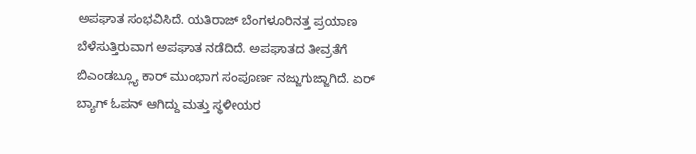ಅಪಘಾತ ಸಂಭವಿಸಿದೆ. ಯತಿರಾಜ್ ಬೆಂಗಳೂರಿನತ್ತ ಪ್ರಯಾಣ ಬೆಳೆಸುತ್ತಿರುವಾಗ ಅಪಘಾತ ನಡೆದಿದೆ. ಅಪಘಾತದ ತೀವ್ರತೆಗೆ ಬಿಎಂಡಬ್ಲ್ಯೂ ಕಾರ್ ಮುಂಭಾಗ ಸಂಪೂರ್ಣ ನಜ್ಜುಗುಜ್ಜಾಗಿದೆ. ಏರ್ ಬ್ಯಾಗ್ ಓಪನ್ ಆಗಿದ್ದು ಮತ್ತು ಸ್ಥಳೀಯರ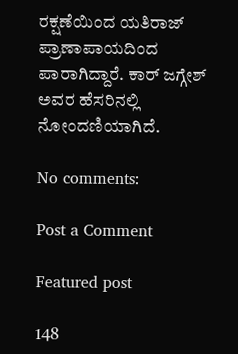ರಕ್ಷಣೆಯಿಂದ ಯತಿರಾಜ್ ಪ್ರಾಣಾಪಾಯದಿಂದ ಪಾರಾಗಿದ್ದಾರೆ. ಕಾರ್ ಜಗ್ಗೇಶ್ ಅವರ ಹೆಸರಿನಲ್ಲಿ ನೋಂದಣಿಯಾಗಿದೆ.

No comments:

Post a Comment

Featured post

148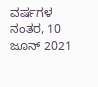ವರ್ಷಗಳ ನಂತರ, 10 ಜೂನ್ 2021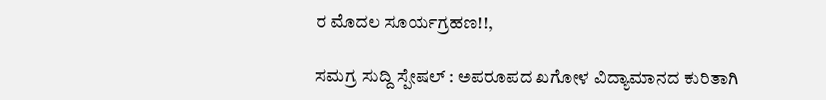ರ ಮೊದಲ ಸೂರ್ಯಗ್ರಹಣ!!,

ಸಮಗ್ರ ಸುದ್ದಿ ಸ್ಪೇಷಲ್ : ಅಪರೂಪದ ಖಗೋಳ ವಿದ್ಯಾಮಾನದ ಕುರಿತಾಗಿ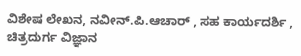ವಿಶೇಷ ಲೇಖನ, ನವೀನ್.ಪಿ.ಆಚಾರ್ , ಸಹ ಕಾರ್ಯದರ್ಶಿ , ಚಿತ್ರದುರ್ಗ ವಿಜ್ಞಾನ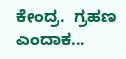ಕೇಂದ್ರ.  ಗ್ರಹಣ ಎಂದಾಕ...